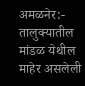अमळनेर:- तालुक्यातील मांडळ येथील माहेर असलेली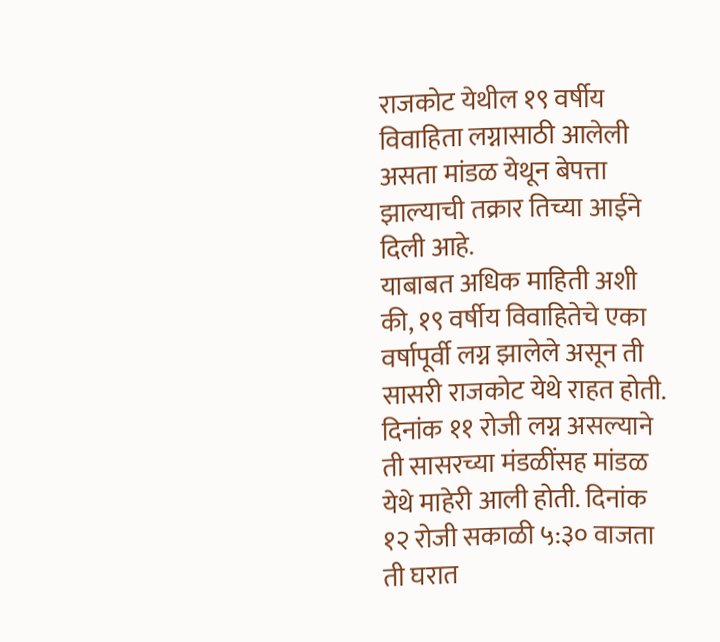राजकोट येथील १९ वर्षीय विवाहिता लग्नासाठी आलेली असता मांडळ येथून बेपत्ता झाल्याची तक्रार तिच्या आईने दिली आहे.
याबाबत अधिक माहिती अशी की, १९ वर्षीय विवाहितेचे एका वर्षापूर्वी लग्न झालेले असून ती सासरी राजकोट येथे राहत होती. दिनांक ११ रोजी लग्न असल्याने ती सासरच्या मंडळींसह मांडळ येथे माहेरी आली होती. दिनांक १२ रोजी सकाळी ५:३० वाजता ती घरात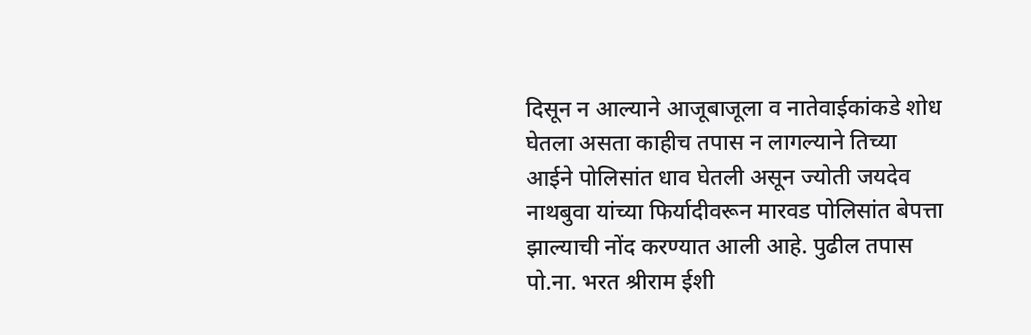दिसून न आल्याने आजूबाजूला व नातेवाईकांकडे शोध घेतला असता काहीच तपास न लागल्याने तिच्या आईने पोलिसांत धाव घेतली असून ज्योती जयदेव नाथबुवा यांच्या फिर्यादीवरून मारवड पोलिसांत बेपत्ता झाल्याची नोंद करण्यात आली आहे. पुढील तपास पो.ना. भरत श्रीराम ईशी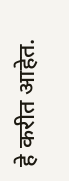हे करीत आहेत.